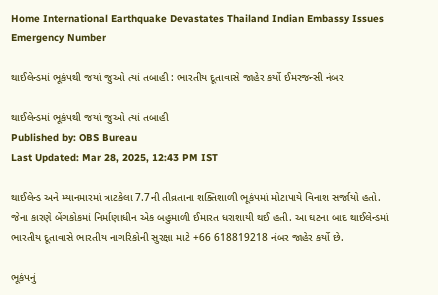Home International Earthquake Devastates Thailand Indian Embassy Issues Emergency Number

થાઈલેન્ડમાં ભૂકંપથી જયાં જુઓ ત્યાં તબાહી : ભારતીય દૂતાવાસે જાહેર કર્યો ઈમરજન્સી નંબર

થાઈલેન્ડમાં ભૂકંપથી જયાં જુઓ ત્યાં તબાહી
Published by: OBS Bureau
Last Updated: Mar 28, 2025, 12:43 PM IST

થાઈલેન્ડ અને મ્યાનમારમાં ત્રાટકેલા 7.7ની તીવ્રતાના શક્તિશાળી ભૂકંપમાં મોટાપાયે વિનાશ સર્જાયો હતો. જેના કારણે બેંગકોકમાં નિર્માણાધીન એક બહુમાળી ઈમારત ધરાશાયી થઈ હતી. આ ઘટના બાદ થાઈલેન્ડમાં ભારતીય દૂતાવાસે ભારતીય નાગરિકોની સુરક્ષા માટે +66 618819218 નંબર જાહેર કર્યો છે.

ભૂકંપનું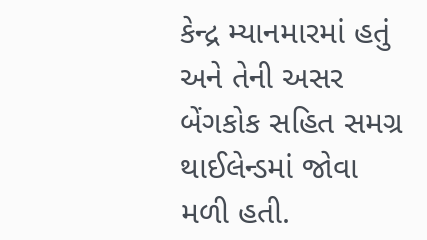કેન્દ્ર મ્યાનમારમાં હતું અને તેની અસર બેંગકોક સહિત સમગ્ર થાઈલેન્ડમાં જોવા મળી હતી.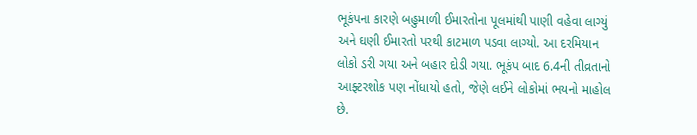ભૂકંપના કારણે બહુમાળી ઈમારતોના પૂલમાંથી પાણી વહેવા લાગ્યું અને ઘણી ઈમારતો પરથી કાટમાળ પડવા લાગ્યો. આ દરમિયાન લોકો ડરી ગયા અને બહાર દોડી ગયા. ભૂકંપ બાદ 6.4ની તીવ્રતાનો આફ્ટરશોક પણ નોંધાયો હતો, જેણે લઈને લોકોમાં ભયનો માહોલ છે.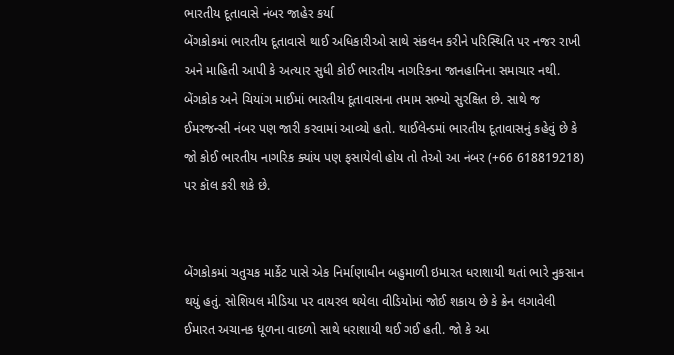ભારતીય દૂતાવાસે નંબર જાહેર કર્યા
બેંગકોકમાં ભારતીય દૂતાવાસે થાઈ અધિકારીઓ સાથે સંકલન કરીને પરિસ્થિતિ પર નજર રાખી અને માહિતી આપી કે અત્યાર સુધી કોઈ ભારતીય નાગરિકના જાનહાનિના સમાચાર નથી. બેંગકોક અને ચિયાંગ માઈમાં ભારતીય દૂતાવાસના તમામ સભ્યો સુરક્ષિત છે. સાથે જ ઈમરજન્સી નંબર પણ જારી કરવામાં આવ્યો હતો. થાઈલેન્ડમાં ભારતીય દૂતાવાસનું કહેવું છે કે જો કોઈ ભારતીય નાગરિક ક્યાંય પણ ફસાયેલો હોય તો તેઓ આ નંબર (+66 618819218) પર કૉલ કરી શકે છે.


બેંગકોકમાં ચતુચક માર્કેટ પાસે એક નિર્માણાધીન બહુમાળી ઇમારત ધરાશાયી થતાં ભારે નુકસાન થયું હતું. સોશિયલ મીડિયા પર વાયરલ થયેલા વીડિયોમાં જોઈ શકાય છે કે ક્રેન લગાવેલી ઈમારત અચાનક ધૂળના વાદળો સાથે ધરાશાયી થઈ ગઈ હતી. જો કે આ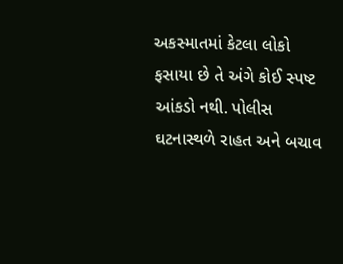અકસ્માતમાં કેટલા લોકો ફસાયા છે તે અંગે કોઈ સ્પષ્ટ આંકડો નથી. પોલીસ ઘટનાસ્થળે રાહત અને બચાવ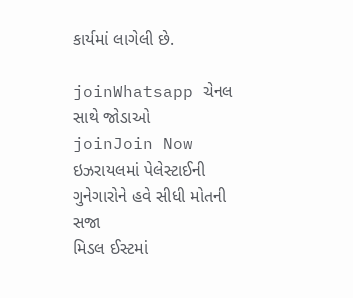કાર્યમાં લાગેલી છે.

joinWhatsapp ચેનલ સાથે જોડાઓ
joinJoin Now
ઇઝરાયલમાં પેલેસ્ટાઈની ગુનેગારોને હવે સીધી મોતની સજા
મિડલ ઈસ્ટમાં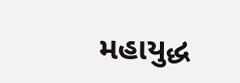મહાયુદ્ધ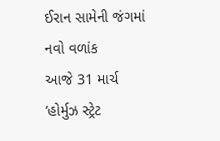ઈરાન સામેની જંગમાં નવો વળાંક
આજે 31 માર્ચ
‘હોર્મુઝ સ્ટ્રેટ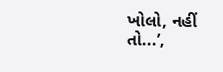ખોલો, નહીં તો...’,